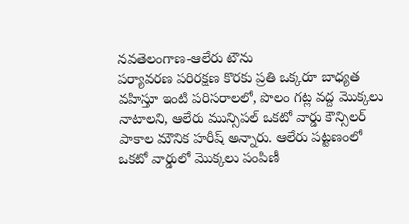నవతెలంగాణ-ఆలేరు టౌను
పర్యావరణ పరిరక్షణ కొరకు ప్రతి ఒక్కరూ బాధ్యత వహిస్తూ ఇంటి పరిసరాలలో, పొలం గట్ల వద్ద మొక్కలు నాటాలని, ఆలేరు మున్సిపల్ ఒకటో వార్డు కౌన్సిలర్ పాకాల మౌనిక హరీష్ అన్నారు. ఆలేరు పట్టణంలో ఒకటో వార్డులో మొక్కలు పంపిణీ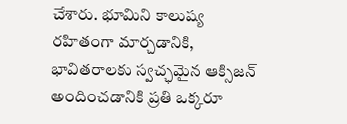చేశారు. భూమిని కాలుష్య రహితంగా మార్చడానికి, భావితరాలకు స్వచ్ఛమైన ఆక్సిజన్ అందించడానికి ప్రతి ఒక్కరూ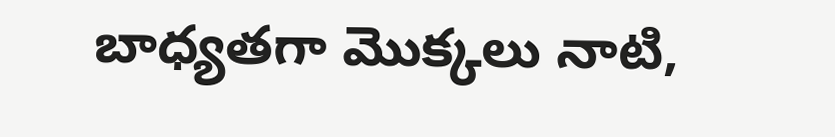బాధ్యతగా మొక్కలు నాటి,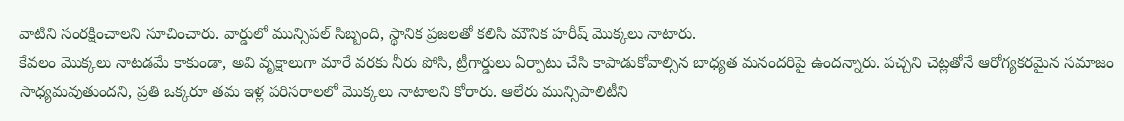వాటిని సంరక్షించాలని సూచించారు. వార్డులో మున్సిపల్ సిబ్బంది, స్థానిక ప్రజలతో కలిసి మౌనిక హరీష్ మొక్కలు నాటారు.
కేవలం మొక్కలు నాటడమే కాకుండా, అవి వృక్షాలుగా మారే వరకు నీరు పోసి, ట్రీగార్డులు ఏర్పాటు చేసి కాపాడుకోవాల్సిన బాధ్యత మనందరిపై ఉందన్నారు. పచ్చని చెట్లతోనే ఆరోగ్యకరమైన సమాజం సాధ్యమవుతుందని, ప్రతి ఒక్కరూ తమ ఇళ్ల పరిసరాలలో మొక్కలు నాటాలని కోరారు. ఆలేరు మున్సిపాలిటీని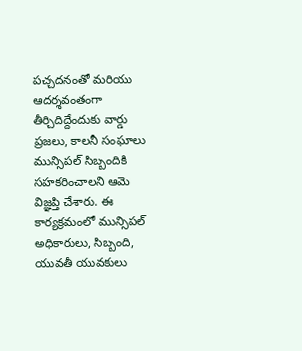పచ్చదనంతో మరియు ఆదర్శవంతంగా తీర్చిదిద్దేందుకు వార్డు ప్రజలు, కాలనీ సంఘాలు మున్సిపల్ సిబ్బందికి సహకరించాలని ఆమె విజ్ఞప్తి చేశారు. ఈ కార్యక్రమంలో మున్సిపల్ అధికారులు, సిబ్బంది, యువతీ యువకులు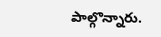పాల్గొన్నారు.